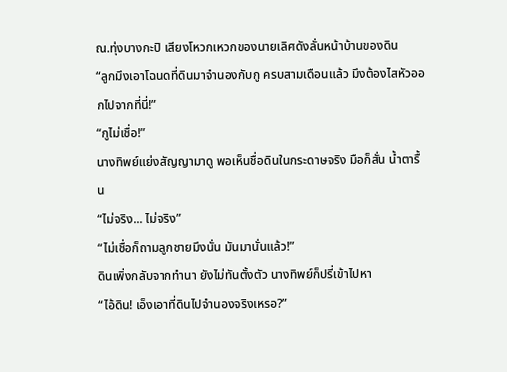ณ.ทุ่งบางกะปิ เสียงโหวกเหวกของนายเลิศดังลั่นหน้าบ้านของดิน
“ลูกมึงเอาโฉนดที่ดินมาจำนองกับกู ครบสามเดือนแล้ว มึงต้องไสหัวออกไปจากที่นี่!”
“กูไม่เชื่อ!”
นางทิพย์แย่งสัญญามาดู พอเห็นชื่อดินในกระดาษจริง มือก็สั่น น้ำตารื้น
“ไม่จริง... ไม่จริง”
“ไม่เชื่อก็ถามลูกชายมึงนั่น มันมานั่นแล้ว!”
ดินเพิ่งกลับจากทำนา ยังไม่ทันตั้งตัว นางทิพย์ก็ปรี่เข้าไปหา
“ไอ้ดิน! เอ็งเอาที่ดินไปจำนองจริงเหรอ?”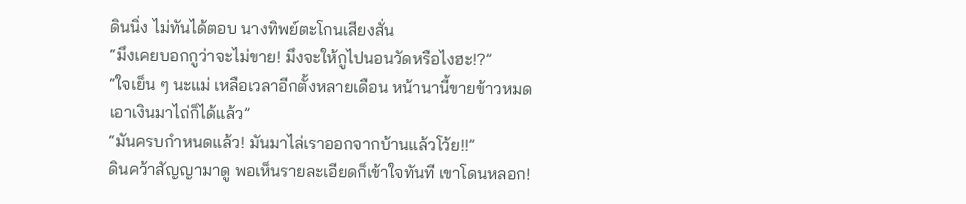ดินนิ่ง ไม่ทันได้ตอบ นางทิพย์ตะโกนเสียงสั่น
“มึงเคยบอกกูว่าจะไม่ขาย! มึงจะให้กูไปนอนวัดหรือไงฮะ!?”
“ใจเย็น ๆ นะแม่ เหลือเวลาอีกตั้งหลายเดือน หน้านานี้ขายข้าวหมดเอาเงินมาไถ่ก็ได้แล้ว”
“มันครบกำหนดแล้ว! มันมาไล่เราออกจากบ้านแล้วโว้ย!!”
ดินคว้าสัญญามาดู พอเห็นรายละเอียดก็เข้าใจทันที เขาโดนหลอก!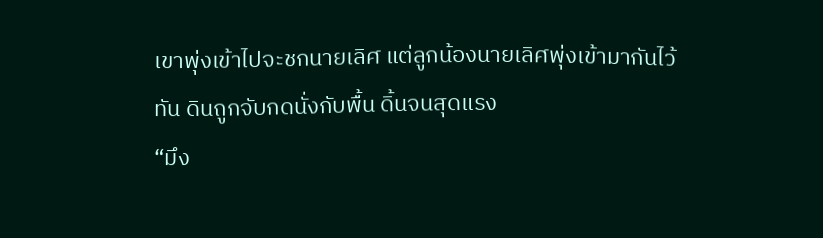เขาพุ่งเข้าไปจะชกนายเลิศ แต่ลูกน้องนายเลิศพุ่งเข้ามากันไว้ทัน ดินถูกจับกดนั่งกับพื้น ดิ้นจนสุดแรง
“มึง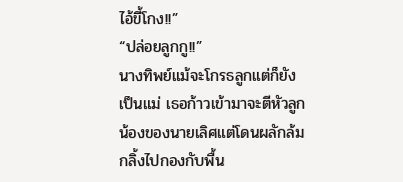ไอ้ขี้โกง!!”
“ปล่อยลูกกู!!”
นางทิพย์แม้จะโกรธลูกแต่ก็ยังเป็นแม่ เธอก้าวเข้ามาจะตีหัวลูกน้องของนายเลิศแต่โดนผลักล้มกลิ้งไปกองกับพื้น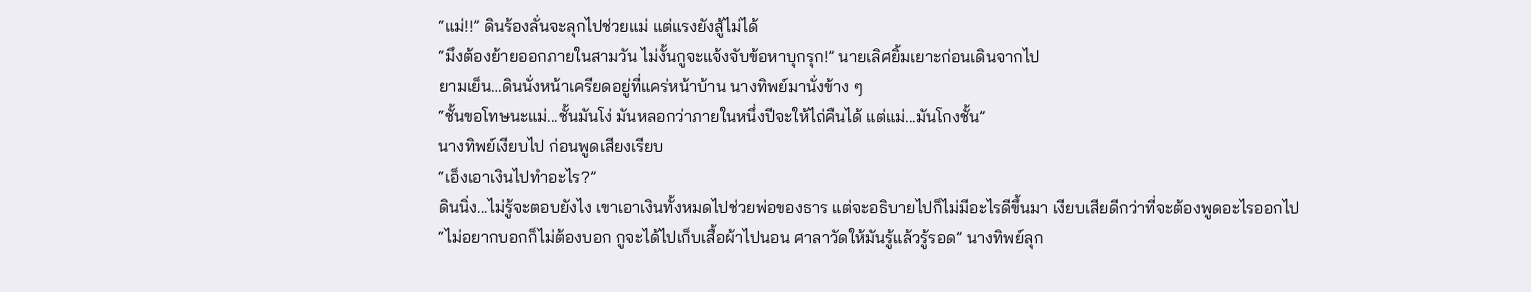“แม่!!” ดินร้องลั่นจะลุกไปช่วยแม่ แต่แรงยังสู้ไม่ได้
“มึงต้องย้ายออกภายในสามวัน ไม่งั้นกูจะแจ้งจับข้อหาบุกรุก!” นายเลิศยิ้มเยาะก่อนเดินจากไป
ยามเย็น…ดินนั่งหน้าเครียดอยู่ที่แคร่หน้าบ้าน นางทิพย์มานั่งข้าง ๆ
“ชั้นขอโทษนะแม่...ชั้นมันโง่ มันหลอกว่าภายในหนึ่งปีจะให้ไถ่คืนได้ แต่แม่...มันโกงชั้น”
นางทิพย์เงียบไป ก่อนพูดเสียงเรียบ
“เอ็งเอาเงินไปทำอะไร?”
ดินนิ่ง...ไม่รู้จะตอบยังไง เขาเอาเงินทั้งหมดไปช่วยพ่อของธาร แต่จะอธิบายไปก็ไม่มีอะไรดีขึ้นมา เงียบเสียดีกว่าที่จะต้องพูดอะไรออกไป
“ไม่อยากบอกก็ไม่ต้องบอก กูจะได้ไปเก็บเสื้อผ้าไปนอน ศาลาวัดให้มันรู้แล้วรู้รอด” นางทิพย์ลุก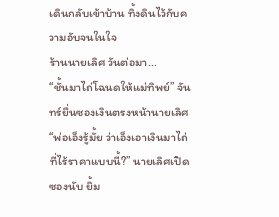เดินกลับเข้าบ้าน ทิ้งดินไว้กับความอับจนในใจ
ร้านนายเลิศ วันต่อมา...
“ชั้นมาไถ่โฉนดให้แม่ทิพย์” จันทร์ยื่นซองเงินตรงหน้านายเลิศ
“พ่อเอ็งรู้มั้ย ว่าเอ็งเอาเงินมาไถ่ที่ไร้ราคาแบบนี้?” นายเลิศเปิดซองนับ ยิ้ม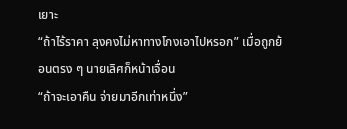เยาะ
“ถ้าไร้ราคา ลุงคงไม่หาทางโกงเอาไปหรอก” เมื่อถูกย้อนตรง ๆ นายเลิศก็หน้าเจื่อน
“ถ้าจะเอาคืน จ่ายมาอีกเท่าหนึ่ง”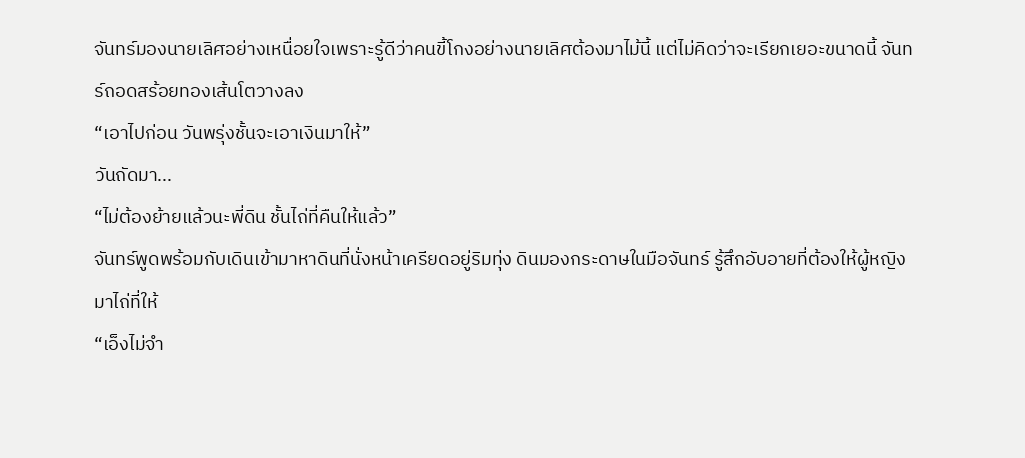จันทร์มองนายเลิศอย่างเหนื่อยใจเพราะรู้ดีว่าคนขี้โกงอย่างนายเลิศต้องมาไม้นี้ แต่ไม่คิดว่าจะเรียกเยอะขนาดนี้ จันทร์ถอดสร้อยทองเส้นโตวางลง
“เอาไปก่อน วันพรุ่งชั้นจะเอาเงินมาให้”
วันถัดมา...
“ไม่ต้องย้ายแล้วนะพี่ดิน ชั้นไถ่ที่คืนให้แล้ว”
จันทร์พูดพร้อมกับเดินเข้ามาหาดินที่นั่งหน้าเครียดอยู่ริมทุ่ง ดินมองกระดาษในมือจันทร์ รู้สึกอับอายที่ต้องให้ผู้หญิงมาไถ่ที่ให้
“เอ็งไม่จำ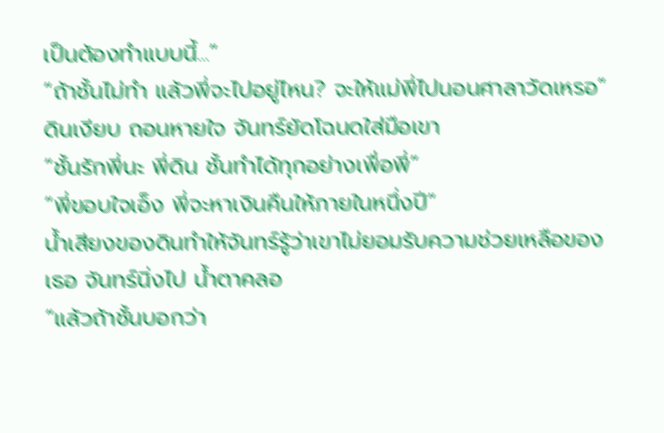เป็นต้องทำแบบนี้...”
“ถ้าชั้นไม่ทำ แล้วพี่จะไปอยู่ไหน? จะให้แม่พี่ไปนอนศาลาวัดเหรอ” ดินเงียบ ถอนหายใจ จันทร์ยัดโฉนดใส่มือเขา
“ชั้นรักพี่นะ พี่ดิน ชั้นทำได้ทุกอย่างเพื่อพี่”
“พี่ขอบใจเอ็ง พี่จะหาเงินคืนให้ภายในหนึ่งปี”
น้ำเสียงของดินทำให้จันทร์รู้ว่าเขาไม่ยอมรับความช่วยเหลือของเธอ จันทร์นิ่งไป น้ำตาคลอ
“แล้วถ้าชั้นบอกว่า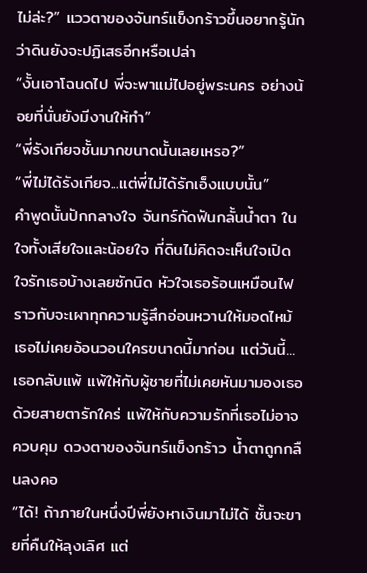ไม่ล่ะ?” แววตาของจันทร์แข็งกร้าวขึ้นอยากรู้นักว่าดินยังจะปฏิเสธอีกหรือเปล่า
“งั้นเอาโฉนดไป พี่จะพาแม่ไปอยู่พระนคร อย่างน้อยที่นั่นยังมีงานให้ทำ”
“พี่รังเกียจชั้นมากขนาดนั้นเลยเหรอ?”
“พี่ไม่ได้รังเกียจ...แต่พี่ไม่ได้รักเอ็งแบบนั้น”
คำพูดนั้นปักกลางใจ จันทร์กัดฟันกลั้นน้ำตา ในใจทั้งเสียใจและน้อยใจ ที่ดินไม่คิดจะเห็นใจเปิดใจรักเธอบ้างเลยซักนิด หัวใจเธอร้อนเหมือนไฟ ราวกับจะเผาทุกความรู้สึกอ่อนหวานให้มอดไหม้
เธอไม่เคยอ้อนวอนใครขนาดนี้มาก่อน แต่วันนี้...เธอกลับแพ้ แพ้ให้กับผู้ชายที่ไม่เคยหันมามองเธอด้วยสายตารักใคร่ แพ้ให้กับความรักที่เธอไม่อาจควบคุม ดวงตาของจันทร์แข็งกร้าว น้ำตาถูกกลืนลงคอ
“ได้! ถ้าภายในหนึ่งปีพี่ยังหาเงินมาไม่ได้ ชั้นจะขายที่คืนให้ลุงเลิศ แต่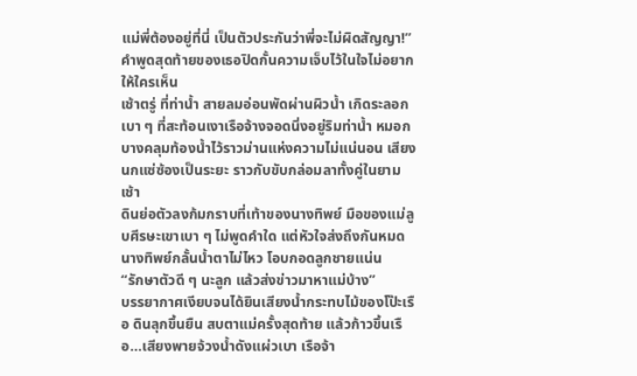แม่พี่ต้องอยู่ที่นี่ เป็นตัวประกันว่าพี่จะไม่ผิดสัญญา!”
คำพูดสุดท้ายของเธอปิดกั้นความเจ็บไว้ในใจไม่อยากให้ใครเห็น
เช้าตรู่ ที่ท่าน้ำ สายลมอ่อนพัดผ่านผิวน้ำ เกิดระลอกเบา ๆ ที่สะท้อนเงาเรือจ้างจอดนิ่งอยู่ริมท่าน้ำ หมอกบางคลุมท้องน้ำไว้ราวม่านแห่งความไม่แน่นอน เสียงนกแซ่ซ้องเป็นระยะ ราวกับขับกล่อมลาทั้งคู่ในยามเช้า
ดินย่อตัวลงก้มกราบที่เท้าของนางทิพย์ มือของแม่ลูบศีรษะเขาเบา ๆ ไม่พูดคำใด แต่หัวใจส่งถึงกันหมด นางทิพย์กลั้นน้ำตาไม่ไหว โอบกอดลูกชายแน่น
“รักษาตัวดี ๆ นะลูก แล้วส่งข่าวมาหาแม่บ้าง”
บรรยากาศเงียบจนได้ยินเสียงน้ำกระทบไม้ของโป๊ะเรือ ดินลุกขึ้นยืน สบตาแม่ครั้งสุดท้าย แล้วก้าวขึ้นเรือ...เสียงพายจ้วงน้ำดังแผ่วเบา เรือจ้า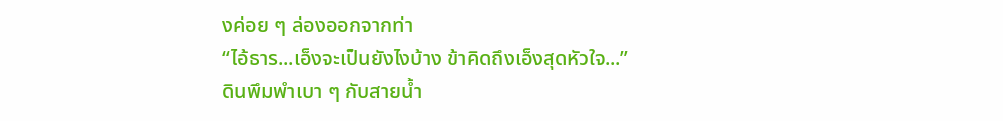งค่อย ๆ ล่องออกจากท่า
“ไอ้ธาร...เอ็งจะเป็นยังไงบ้าง ข้าคิดถึงเอ็งสุดหัวใจ...”
ดินพึมพำเบา ๆ กับสายน้ำ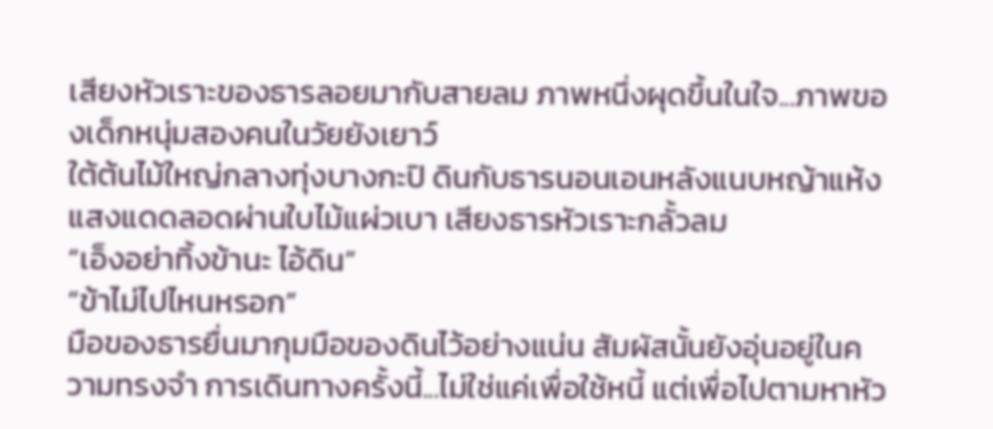เสียงหัวเราะของธารลอยมากับสายลม ภาพหนึ่งผุดขึ้นในใจ...ภาพของเด็กหนุ่มสองคนในวัยยังเยาว์
ใต้ต้นไม้ใหญ่กลางทุ่งบางกะปิ ดินกับธารนอนเอนหลังแนบหญ้าแห้ง แสงแดดลอดผ่านใบไม้แผ่วเบา เสียงธารหัวเราะกลั้วลม
“เอ็งอย่าทิ้งข้านะ ไอ้ดิน”
“ข้าไม่ไปไหนหรอก”
มือของธารยื่นมากุมมือของดินไว้อย่างแน่น สัมผัสนั้นยังอุ่นอยู่ในความทรงจำ การเดินทางครั้งนี้...ไม่ใช่แค่เพื่อใช้หนี้ แต่เพื่อไปตามหาหัว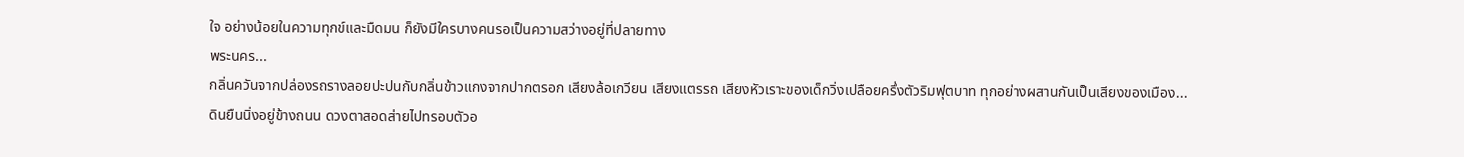ใจ อย่างน้อยในความทุกข์และมืดมน ก็ยังมีใครบางคนรอเป็นความสว่างอยู่ที่ปลายทาง
พระนคร...
กลิ่นควันจากปล่องรถรางลอยปะปนกับกลิ่นข้าวแกงจากปากตรอก เสียงล้อเกวียน เสียงแตรรถ เสียงหัวเราะของเด็กวิ่งเปลือยครึ่งตัวริมฟุตบาท ทุกอย่างผสานกันเป็นเสียงของเมือง...
ดินยืนนิ่งอยู่ข้างถนน ดวงตาสอดส่ายไปทรอบตัวอ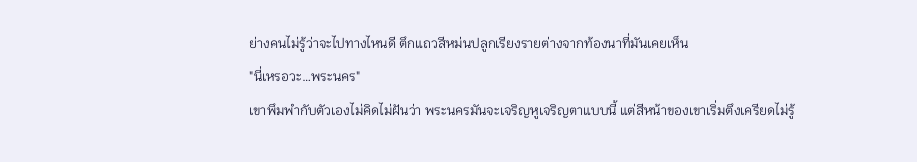ย่างคนไม่รู้ว่าจะไปทางไหนดี ตึกแถวสีหม่นปลูกเรียงรายต่างจากท้องนาที่มันเคยเห็น
"นี่เหรอวะ…พระนคร"
เขาพึมพำกับตัวเองไม่คิดไม่ฝันว่า พระนครมันจะเจริญหูเจริญตาแบบนี้ แต่สีหน้าของเขาเริ่มตึงเครียดไม่รู้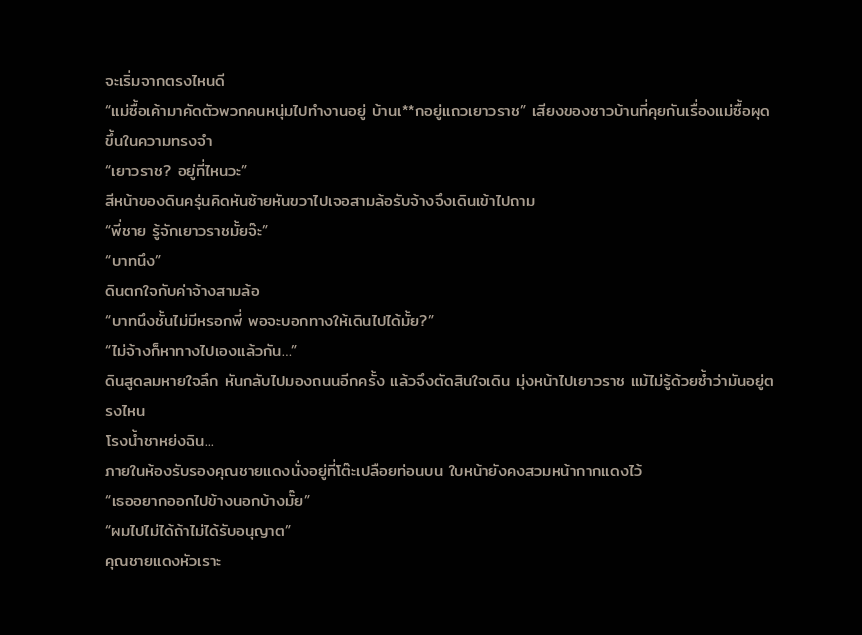จะเริ่มจากตรงไหนดี
“แม่ซื้อเค้ามาคัดตัวพวกคนหนุ่มไปทำงานอยู่ บ้านเ**กอยู่แถวเยาวราช” เสียงของชาวบ้านที่คุยกันเรื่องแม่ซื้อผุดขึ้นในความทรงจำ
“เยาวราช? อยู่ที่ไหนวะ”
สีหน้าของดินครุ่นคิดหันซ้ายหันขวาไปเจอสามล้อรับจ้างจึงเดินเข้าไปถาม
“พี่ชาย รู้จักเยาวราชมั้ยจ๊ะ”
“บาทนึง”
ดินตกใจกับค่าจ้างสามล้อ
“บาทนึงชั้นไม่มีหรอกพี่ พอจะบอกทางให้เดินไปได้มั้ย?”
“ไม่จ้างก็หาทางไปเองแล้วกัน…”
ดินสูดลมหายใจลึก หันกลับไปมองถนนอีกครั้ง แล้วจึงตัดสินใจเดิน มุ่งหน้าไปเยาวราช แม้ไม่รู้ด้วยซ้ำว่ามันอยู่ตรงไหน
โรงน้ำชาหย่งฉิน...
ภายในห้องรับรองคุณชายแดงนั่งอยู่ที่โต๊ะเปลือยท่อนบน ใบหน้ายังคงสวมหน้ากากแดงไว้
“เธออยากออกไปข้างนอกบ้างมั๊ย”
“ผมไปไม่ได้ถ้าไม่ได้รับอนุญาต”
คุณชายแดงหัวเราะ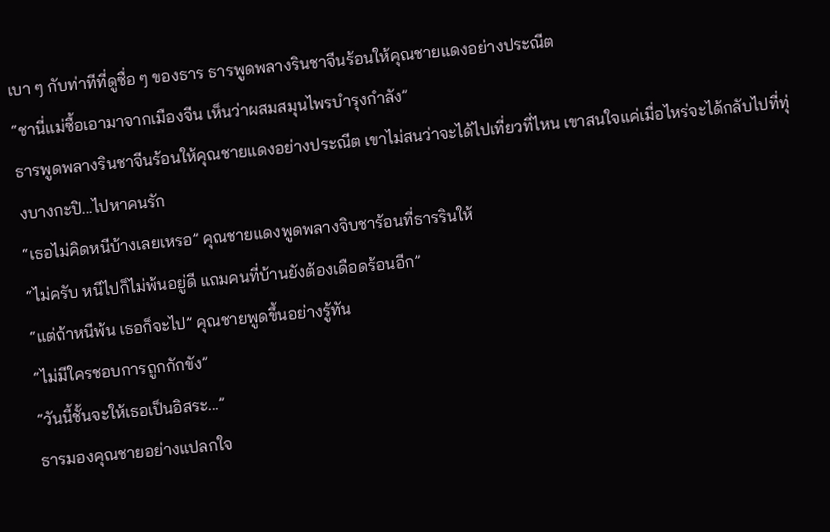เบา ๆ กับท่าทีที่ดูซื่อ ๆ ของธาร ธารพูดพลางรินชาจีนร้อนให้คุณชายแดงอย่างประณีต
“ชานี่แม่ซื้อเอามาจากเมืองจีน เห็นว่าผสมสมุนไพรบำรุงกำลัง”
ธารพูดพลางรินชาจีนร้อนให้คุณชายแดงอย่างประณีต เขาไม่สนว่าจะได้ไปเที่ยวที่ไหน เขาสนใจแค่เมื่อไหร่จะได้กลับไปที่ทุ่งบางกะปิ...ไปหาคนรัก
“เธอไม่คิดหนีบ้างเลยเหรอ” คุณชายแดงพูดพลางจิบชาร้อนที่ธารรินให้
“ไม่ครับ หนีไปก็ไม่พ้นอยู่ดี แถมคนที่บ้านยังต้องเดือดร้อนอีก”
“แต่ถ้าหนีพ้น เธอก็จะไป” คุณชายพูดขึ้นอย่างรู้ทัน
“ไม่มีใครชอบการถูกกักขัง”
“วันนี้ชั้นจะให้เธอเป็นอิสระ...”
ธารมองคุณชายอย่างแปลกใจ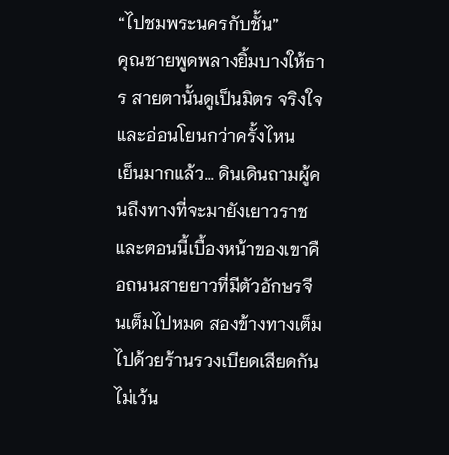“ไปชมพระนครกับชั้น”
คุณชายพูดพลางยิ้มบางให้ธาร สายตานั้นดูเป็นมิตร จริงใจ และอ่อนโยนกว่าครั้งไหน
เย็นมากแล้ว... ดินเดินถามผู้คนถึงทางที่จะมายังเยาวราช และตอนนี้เบื้องหน้าของเขาคือถนนสายยาวที่มีตัวอักษรจีนเต็มไปหมด สองข้างทางเต็มไปด้วยร้านรวงเบียดเสียดกันไม่เว้น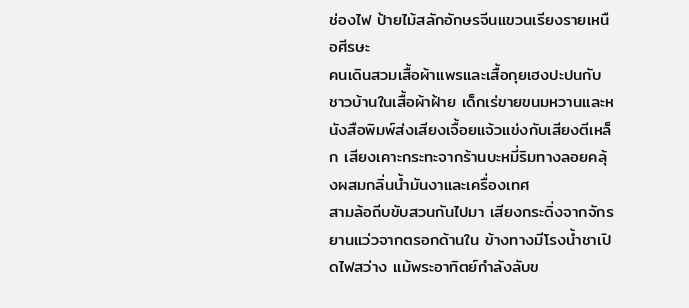ช่องไฟ ป้ายไม้สลักอักษรจีนแขวนเรียงรายเหนือศีรษะ
คนเดินสวมเสื้อผ้าแพรและเสื้อกุยเฮงปะปนกับชาวบ้านในเสื้อผ้าฝ้าย เด็กเร่ขายขนมหวานและหนังสือพิมพ์ส่งเสียงเจื้อยแจ้วแข่งกับเสียงตีเหล็ก เสียงเคาะกระทะจากร้านบะหมี่ริมทางลอยคลุ้งผสมกลิ่นน้ำมันงาและเครื่องเทศ
สามล้อถีบขับสวนกันไปมา เสียงกระดิ่งจากจักรยานแว่วจากตรอกด้านใน ข้างทางมีโรงน้ำชาเปิดไฟสว่าง แม้พระอาทิตย์กำลังลับข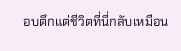อบตึกแต่ชีวิตที่นี่กลับเหมือน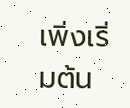เพิ่งเริ่มต้น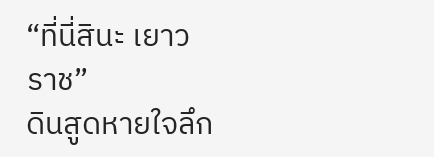“ที่นี่สินะ เยาวราช”
ดินสูดหายใจลึก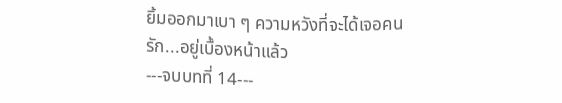ยิ้มออกมาเบา ๆ ความหวังที่จะได้เจอคนรัก...อยู่เบื้องหน้าแล้ว
---จบบทที่ 14---